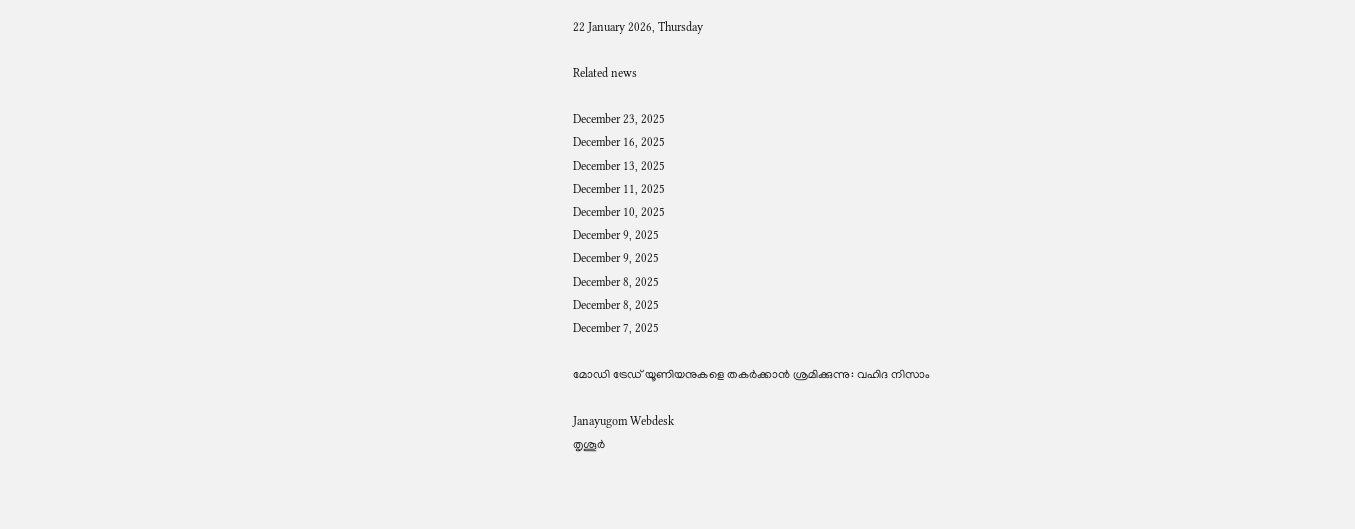22 January 2026, Thursday

Related news

December 23, 2025
December 16, 2025
December 13, 2025
December 11, 2025
December 10, 2025
December 9, 2025
December 9, 2025
December 8, 2025
December 8, 2025
December 7, 2025

മോഡി ട്രേഡ് യൂണിയനുകളെ തകർക്കാൻ ശ്രമിക്കുന്നു: വഹിദ നിസാം

Janayugom Webdesk
തൃശൂർ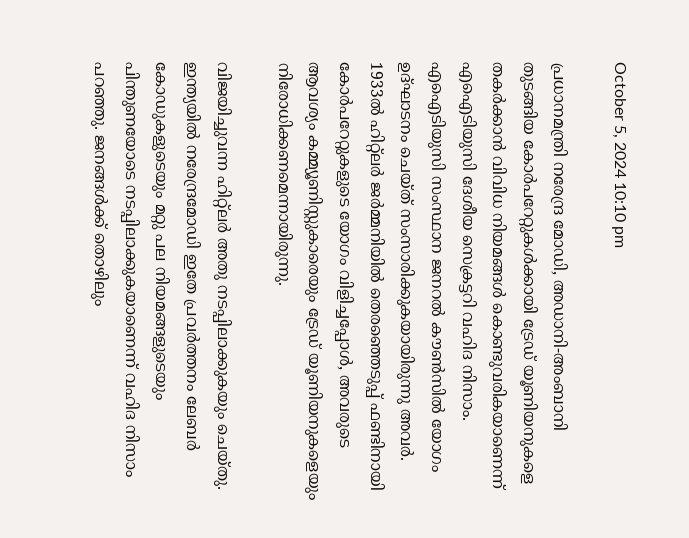October 5, 2024 10:10 pm

പ്രധാനമന്ത്രി നരേന്ദ്ര മോഡി, അഡാനി-അംബാനി തുടങ്ങിയ കോർപറേറ്റുകൾക്കായി ട്രേഡ് യൂണിയനുകളെ തകർക്കാൻ വിവിധ നിയമങ്ങൾ കൊണ്ടുവരികയാണെന്ന് എഐടിയുസി ദേശീയ സെക്രട്ടറി വഹിദ നിസാം. എഐടിയുസി സംസ്ഥാന ജനറൽ കൗൺസിൽ യോഗം ഉദ്ഘാടനം ചെയ്ത് സംസാരിക്കുകയായിരുന്നു അവർ. 1933ൽ ഹിറ്റ്ലർ ജർമ്മനിയിൽ തെരഞ്ഞെടുപ്പ് ഫണ്ടിനായി കോർപറേറ്റുകളുടെ യോഗം വിളിച്ചപ്പോൾ, അവരുടെ ആവശ്യം കമ്മ്യൂണിസ്റ്റുകാരെയും ട്രേഡ് യൂണിയനുകളെയും നിരോധിക്കണമെന്നായിരുന്നു.

വിജയിച്ചുവന്ന ഹിറ്റ്ലർ അതു നടപ്പിലാക്കുകയും ചെയ്തു. ഇന്ത്യയിൽ നരേന്ദ്രമോഡി ഇതേ പ്രവർത്തനം ലേബർ കോഡുകളുടെയും മറ്റു പല നിയമങ്ങളുടെയും പിന്തുണയോടെ നടപ്പിലാക്കുകയാണെന്ന് വഹിദ നിസാം പറഞ്ഞു. ജനങ്ങൾക്ക് തൊഴിലും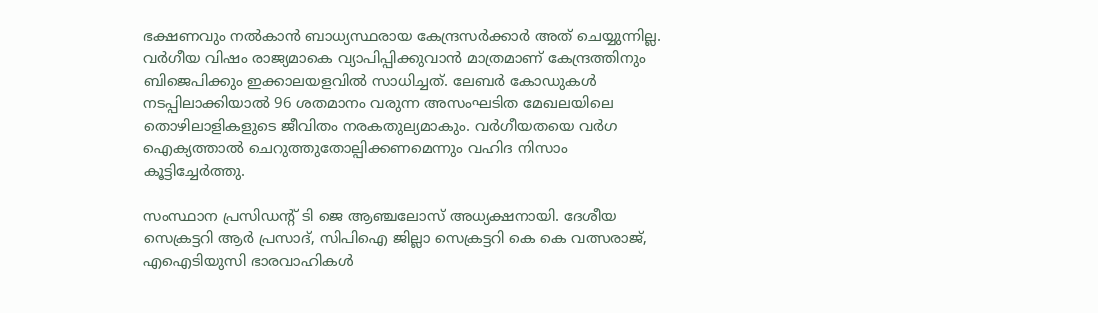ഭക്ഷണവും നൽകാൻ ബാധ്യസ്ഥരായ കേന്ദ്രസർക്കാർ അത് ചെയ്യുന്നില്ല. വർഗീയ വിഷം രാജ്യമാകെ വ്യാപിപ്പിക്കുവാൻ മാത്രമാണ് കേന്ദ്രത്തിനും ബിജെപിക്കും ഇക്കാലയളവിൽ സാധിച്ചത്. ലേബർ കോഡുകൾ നടപ്പിലാക്കിയാൽ 96 ശതമാനം വരുന്ന അസംഘടിത മേഖലയിലെ തൊഴിലാളികളുടെ ജീവിതം നരകതുല്യമാകും. വർഗീയതയെ വർഗ ഐക്യത്താൽ ചെറുത്തുതോല്പിക്കണമെന്നും വഹിദ നിസാം കൂട്ടിച്ചേർത്തു.

സംസ്ഥാന പ്രസിഡന്റ് ടി ജെ ആഞ്ചലോസ് അധ്യക്ഷനായി. ദേശീയ സെക്രട്ടറി ആർ പ്രസാദ്, സിപിഐ ജില്ലാ സെക്രട്ടറി കെ കെ വത്സരാജ്, എഐടിയുസി ഭാരവാഹികൾ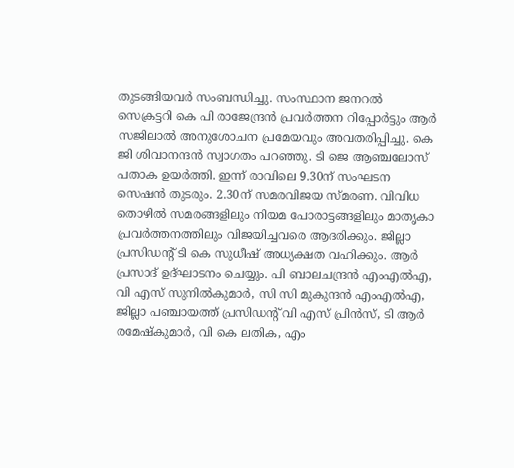തുടങ്ങിയവർ സംബന്ധിച്ചു. സംസ്ഥാന ജനറൽ സെക്രട്ടറി കെ പി രാജേന്ദ്രൻ പ്രവർത്തന റിപ്പോർട്ടും ആർ സജിലാൽ അനുശോചന പ്രമേയവും അവതരിപ്പിച്ചു. കെ ജി ശിവാനന്ദൻ സ്വാഗതം പറഞ്ഞു. ടി ജെ ആഞ്ചലോസ് പതാക ഉയർത്തി. ഇന്ന് രാവിലെ 9.30ന് സംഘടന സെഷൻ തുടരും. 2.30ന് സമരവിജയ സ്മരണ. വിവിധ തൊഴില്‍ സമരങ്ങളിലും നിയമ പോരാട്ടങ്ങളിലും മാതൃകാ പ്രവർത്തനത്തിലും വിജയിച്ചവരെ ആദരിക്കും. ജില്ലാ പ്രസിഡന്റ് ടി കെ സുധീഷ് അധ്യക്ഷത വഹിക്കും. ആർ പ്രസാദ് ഉദ്ഘാടനം ചെയ്യും. പി ബാലചന്ദ്രൻ എംഎൽഎ, വി എസ് സുനിൽകുമാർ, സി സി മുകുന്ദൻ എംഎൽഎ, ജില്ലാ പഞ്ചായത്ത് പ്രസിഡന്റ് വി എസ് പ്രിൻസ്, ടി ആർ രമേഷ്‌കുമാർ, വി കെ ലതിക, എം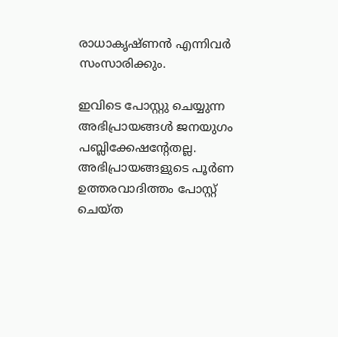രാധാകൃഷ്ണൻ എന്നിവർ സംസാരിക്കും.

ഇവിടെ പോസ്റ്റു ചെയ്യുന്ന അഭിപ്രായങ്ങള്‍ ജനയുഗം പബ്ലിക്കേഷന്റേതല്ല. അഭിപ്രായങ്ങളുടെ പൂര്‍ണ ഉത്തരവാദിത്തം പോസ്റ്റ് ചെയ്ത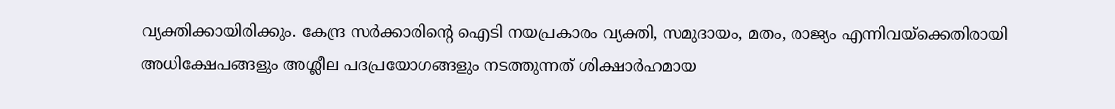വ്യക്തിക്കായിരിക്കും. കേന്ദ്ര സര്‍ക്കാരിന്റെ ഐടി നയപ്രകാരം വ്യക്തി, സമുദായം, മതം, രാജ്യം എന്നിവയ്‌ക്കെതിരായി അധിക്ഷേപങ്ങളും അശ്ലീല പദപ്രയോഗങ്ങളും നടത്തുന്നത് ശിക്ഷാര്‍ഹമായ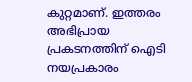കുറ്റമാണ്. ഇത്തരം അഭിപ്രായ പ്രകടനത്തിന് ഐടി നയപ്രകാരം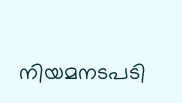നിയമനടപടി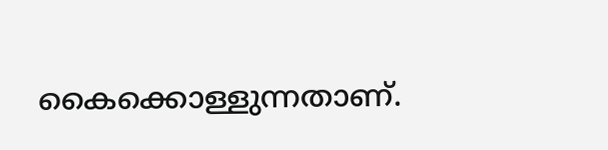കൈക്കൊള്ളുന്നതാണ്.